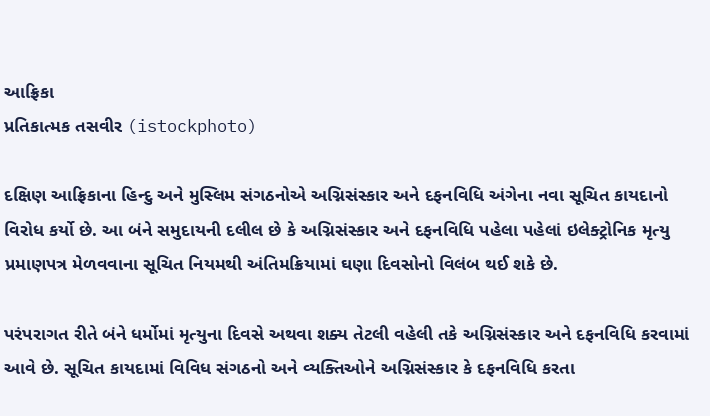આફ્રિકા
પ્રતિકાત્મક તસવીર (istockphoto)

દક્ષિણ આફ્રિકાના હિન્દુ અને મુસ્લિમ સંગઠનોએ અગ્નિસંસ્કાર અને દફનવિધિ અંગેના નવા સૂચિત કાયદાનો વિરોધ કર્યો છે. આ બંને સમુદાયની દલીલ છે કે અગ્નિસંસ્કાર અને દફનવિધિ પહેલા પહેલાં ઇલેક્ટ્રોનિક મૃત્યુ પ્રમાણપત્ર મેળવવાના સૂચિત નિયમથી અંતિમક્રિયામાં ઘણા દિવસોનો વિલંબ થઈ શકે છે.

પરંપરાગત રીતે બંને ધર્મોમાં મૃત્યુના દિવસે અથવા શક્ય તેટલી વહેલી તકે અગ્નિસંસ્કાર અને દફનવિધિ કરવામાં આવે છે. સૂચિત કાયદામાં વિવિધ સંગઠનો અને વ્યક્તિઓને અગ્નિસંસ્કાર કે દફનવિધિ કરતા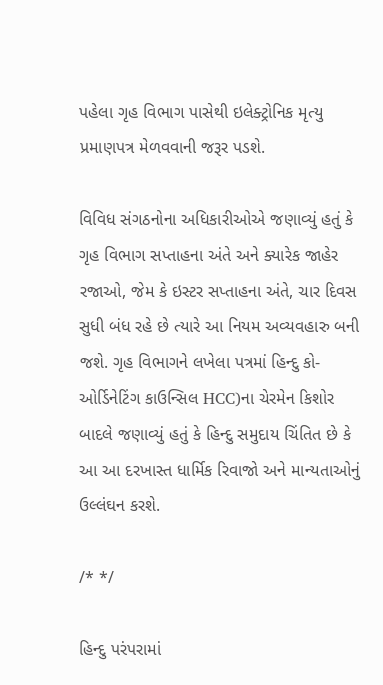પહેલા ગૃહ વિભાગ પાસેથી ઇલેક્ટ્રોનિક મૃત્યુ પ્રમાણપત્ર મેળવવાની જરૂર પડશે.

વિવિધ સંગઠનોના અધિકારીઓએ જણાવ્યું હતું કે ગૃહ વિભાગ સપ્તાહના અંતે અને ક્યારેક જાહેર રજાઓ, જેમ કે ઇસ્ટર સપ્તાહના અંતે, ચાર દિવસ સુધી બંધ રહે છે ત્યારે આ નિયમ અવ્યવહારુ બની જશે. ગૃહ વિભાગને લખેલા પત્રમાં હિન્દુ કો-ઓર્ડિનેટિંગ કાઉન્સિલ HCC)ના ચેરમેન કિશોર બાદલે જણાવ્યું હતું કે હિન્દુ સમુદાય ચિંતિત છે કે આ આ દરખાસ્ત ધાર્મિક રિવાજો અને માન્યતાઓનું ઉલ્લંઘન કરશે.

/* */

હિન્દુ પરંપરામાં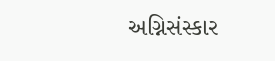અગ્નિસંસ્કાર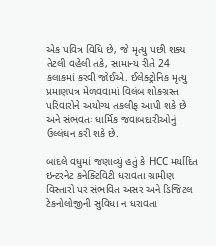એક પવિત્ર વિધિ છે, જે મૃત્યુ પછી શક્ય તેટલી વહેલી તકે, સામાન્ય રીતે 24 કલાકમાં કરવી જોઈએ. ઈલેક્ટ્રોનિક મૃત્યુ પ્રમાણપત્ર મેળવવામાં વિલંબ શોકગ્રસ્ત પરિવારોને અયોગ્ય તકલીફ આપી શકે છે અને સંભવતઃ ધાર્મિક જવાબદારીઓનું ઉલ્લંઘન કરી શકે છે.

બાદલે વધુમાં જણાવ્યું હતું કે HCC મર્યાદિત ઇન્ટરનેટ કનેક્ટિવિટી ધરાવતા ગ્રામીણ વિસ્તારો પર સંભવિત અસર અને ડિજિટલ ટેકનોલોજીની સુવિધા ન ધરાવતા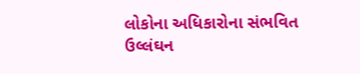લોકોના અધિકારોના સંભવિત ઉલ્લંઘન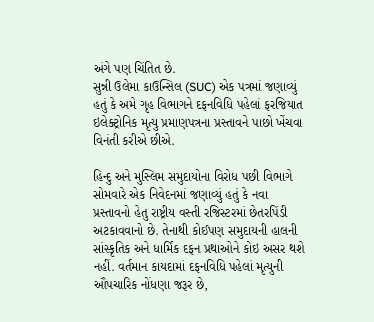અંગે પણ ચિંતિત છે.
સુન્ની ઉલેમા કાઉન્સિલ (SUC) એક પત્રમાં જણાવ્યું હતું કે અમે ગૃહ વિભાગને દફનવિધિ પહેલાં ફરજિયાત ઇલેક્ટ્રોનિક મૃત્યુ પ્રમાણપત્રના પ્રસ્તાવને પાછો ખેંચવા વિનંતી કરીએ છીએ.

હિન્દુ અને મુસ્લિમ સમુદાયોના વિરોધ પછી વિભાગે સોમવારે એક નિવેદનમાં જણાવ્યું હતું કે નવા પ્રસ્તાવનો હેતુ રાષ્ટ્રીય વસ્તી રજિસ્ટરમાં છેતરપિંડી અટકાવવાનો છે. તેનાથી કોઈપણ સમુદાયની હાલની સાંસ્કૃતિક અને ધાર્મિક દફન પ્રથાઓને કોઇ અસર થશે નહીં. વર્તમાન કાયદામાં દફનવિધિ પહેલાં મૃત્યુની ઔપચારિક નોંધણા જરૂર છે,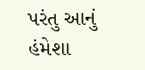પરંતુ આનું હંમેશા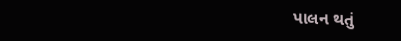પાલન થતું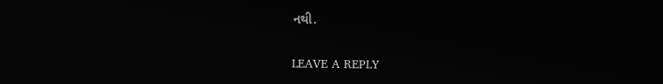નથી.

LEAVE A REPLY